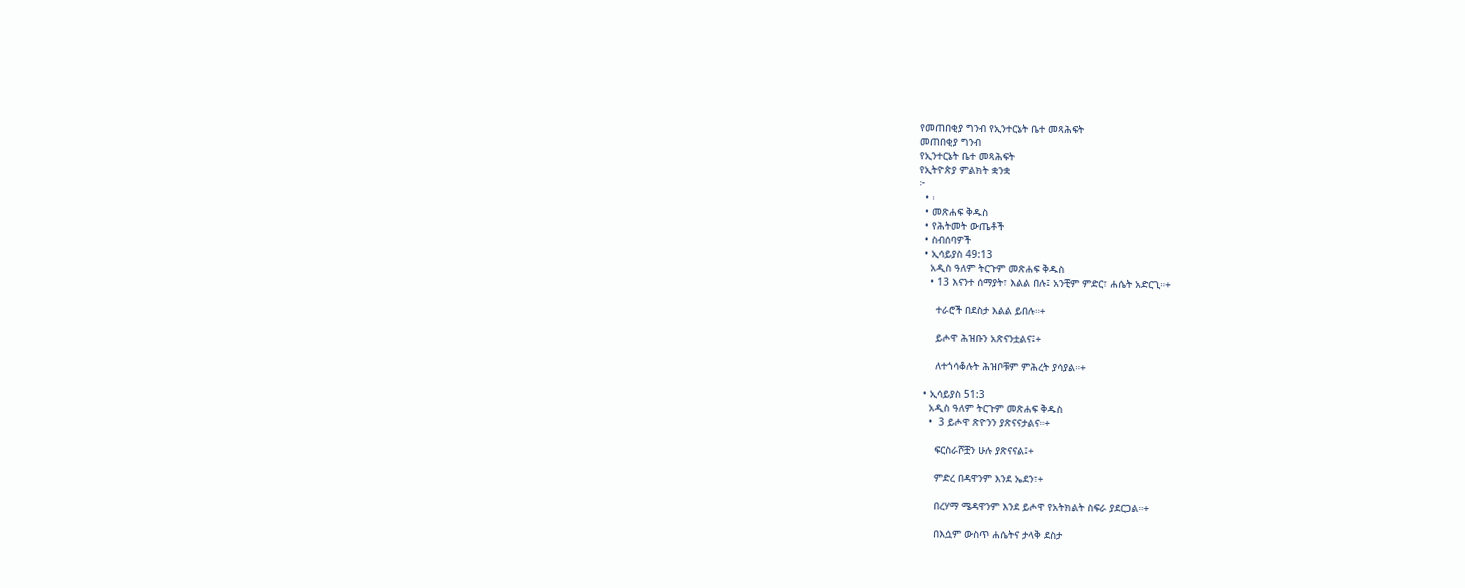የመጠበቂያ ግንብ የኢንተርኔት ቤተ መጻሕፍት
መጠበቂያ ግንብ
የኢንተርኔት ቤተ መጻሕፍት
የኢትዮጵያ ምልክት ቋንቋ
፦
  • ፡
  • መጽሐፍ ቅዱስ
  • የሕትመት ውጤቶች
  • ስብሰባዎች
  • ኢሳይያስ 49:13
    አዲስ ዓለም ትርጉም መጽሐፍ ቅዱስ
    • 13 እናንተ ሰማያት፣ እልል በሉ፤ አንቺም ምድር፣ ሐሴት አድርጊ።+

      ተራሮች በደስታ እልል ይበሉ።+

      ይሖዋ ሕዝቡን አጽናንቷልና፤+

      ለተጎሳቆሉት ሕዝቦቹም ምሕረት ያሳያል።+

  • ኢሳይያስ 51:3
    አዲስ ዓለም ትርጉም መጽሐፍ ቅዱስ
    •  3 ይሖዋ ጽዮንን ያጽናናታልና።+

      ፍርስራሾቿን ሁሉ ያጽናናል፤+

      ምድረ በዳዋንም እንደ ኤደን፣+

      በረሃማ ሜዳዋንም እንደ ይሖዋ የአትክልት ስፍራ ያደርጋል።+

      በእሷም ውስጥ ሐሴትና ታላቅ ደስታ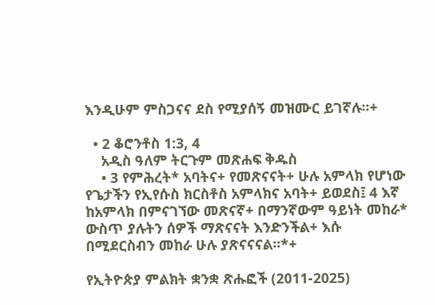እንዲሁም ምስጋናና ደስ የሚያሰኝ መዝሙር ይገኛሉ።+

  • 2 ቆሮንቶስ 1:3, 4
    አዲስ ዓለም ትርጉም መጽሐፍ ቅዱስ
    • 3 የምሕረት* አባትና+ የመጽናናት+ ሁሉ አምላክ የሆነው የጌታችን የኢየሱስ ክርስቶስ አምላክና አባት+ ይወደስ፤ 4 እኛ ከአምላክ በምናገኘው መጽናኛ+ በማንኛውም ዓይነት መከራ* ውስጥ ያሉትን ሰዎች ማጽናናት እንድንችል+ እሱ በሚደርስብን መከራ ሁሉ ያጽናናናል።*+

የኢትዮጵያ ምልክት ቋንቋ ጽሑፎች (2011-2025)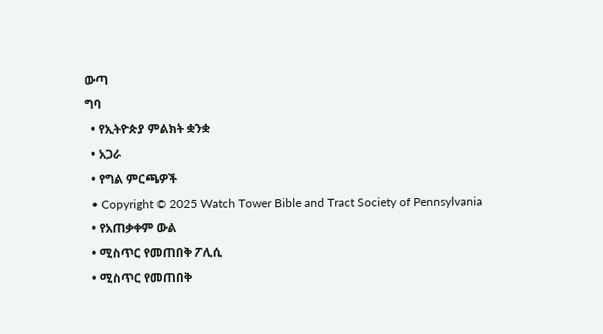ውጣ
ግባ
  • የኢትዮጵያ ምልክት ቋንቋ
  • አጋራ
  • የግል ምርጫዎች
  • Copyright © 2025 Watch Tower Bible and Tract Society of Pennsylvania
  • የአጠቃቀም ውል
  • ሚስጥር የመጠበቅ ፖሊሲ
  • ሚስጥር የመጠበቅ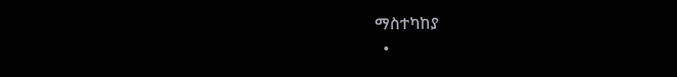ማስተካከያ
  •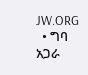JW.ORG
  • ግባ
አጋራ